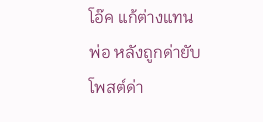โอ๊ค แก้ต่างแทนพ่อ หลังถูกด่ายับโพสต์ด่า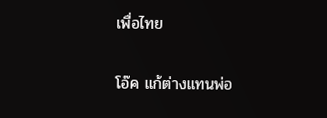เพื่อไทย

โอ๊ค แก้ต่างแทนพ่อ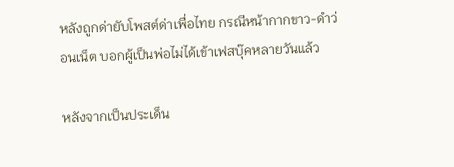หลังถูกด่ายับโพสต์ด่าเพื่อไทย กรณีหน้ากากขาว-ดำว่อนเน็ต บอกผู้เป็นพ่อไม่ได้เข้าเฟสบุ๊คหลายวันแล้ว

หลังจากเป็นประเด็น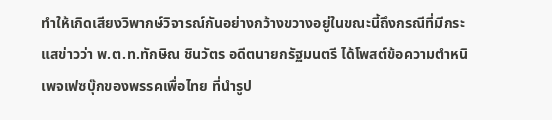ทำให้เกิดเสียงวิพากษ์วิจารณ์กันอย่างกว้างขวางอยู่ในขณะนี้ถึงกรณีที่มีกระแสข่าวว่า พ.ต.ท.ทักษิณ ชินวัตร อดีตนายกรัฐมนตรี ได้โพสต์ข้อความตำหนิเพจเฟซบุ๊กของพรรคเพื่อไทย ที่นำรูป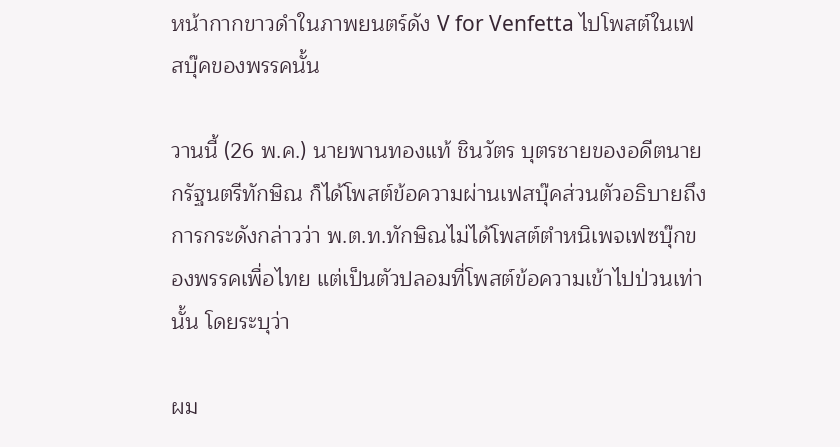หน้ากากขาวดำในภาพยนตร์ดัง V for Venfetta ไปโพสต์ในเฟสบุ๊คของพรรคนั้น

วานนี้ (26 พ.ค.) นายพานทองแท้ ชินวัตร บุตรชายของอดีตนายกรัฐนตรีทักษิณ ก็ได้โพสต์ข้อความผ่านเฟสบุ๊คส่วนตัวอธิบายถึงการกระดังกล่าวว่า พ.ต.ท.ทักษิณไม่ได้โพสต์ตำหนิเพจเฟซบุ๊กของพรรคเพื่อไทย แต่เป็นตัวปลอมที่โพสต์ข้อความเข้าไปป่วนเท่านั้น โดยระบุว่า

ผม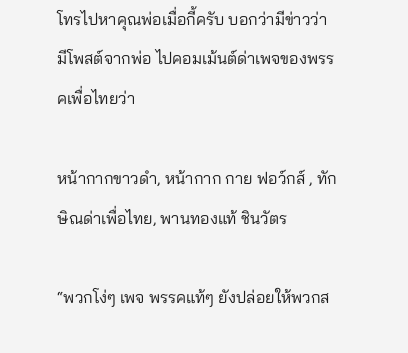โทรไปหาคุณพ่อเมื่อกี้ครับ บอกว่ามีข่าวว่ามีโพสต์จากพ่อ ไปคอมเม้นต์ด่าเพจของพรรคเพื่อไทยว่า

หน้ากากขาวดำ, หน้ากาก กาย ฟอว์กส์ , ทักษิณด่าเพื่อไทย, พานทองแท้ ชินวัตร

“พวกโง่ๆ เพจ พรรคแท้ๆ ยังปล่อยให้พวกส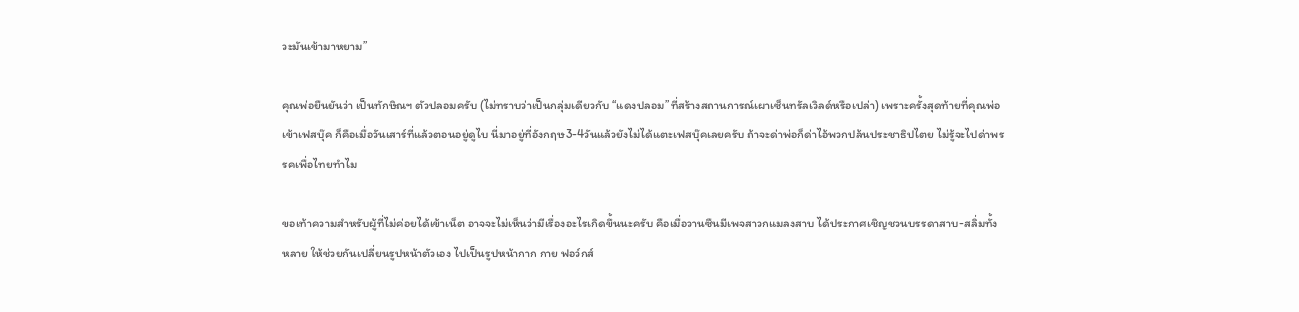วะมันเข้ามาหยาม”

คุณพ่อยืนยันว่า เป็นทักษิณฯ ตัวปลอมครับ (ไม่ทราบว่าเป็นกลุ่มเดียวกับ “แดงปลอม”ที่สร้างสถานการณ์เผาเซ็นทรัลเวิลด์หรือเปล่า) เพราะครั้งสุดท้ายที่คุณพ่อเข้าเฟสบุ๊ค ก็คือเมื่อวันเสาร์ที่แล้วตอนอยู่ดูไบ นี่มาอยู่ที่อังกฤษ3-4วันแล้วยังไม่ได้แตะเฟสบุ๊คเลยครับ ถ้าจะด่าพ่อก็ด่าไอ้พวกปล้นประชาธิปไตย ไม่รู้จะไปด่าพรรคเพื่อไทยทำไม

ขอเท้าความสำหรับผู้ที่ไม่ค่อยได้เข้าเน็ต อาจจะไม่เห็นว่ามีเรื่องอะไรเกิดขึ้นนะครับ คือเมื่อวานซืนมีเพจสาวกแมลงสาบ ได้ประกาศเชิญชวนบรรดาสาบ-สลิ่มทั้งหลาย ให้ช่วยกันเปลี่ยนรูปหน้าตัวเอง ไปเป็นรูปหน้ากาก กาย ฟอว์กส์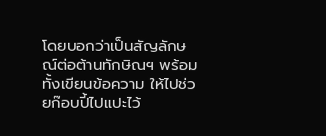โดยบอกว่าเป็นสัญลักษณ์ต่อต้านทักษิณฯ พร้อมทั้งเขียนข้อความ ให้ไปช่วยก๊อบปี้ไปแปะไว้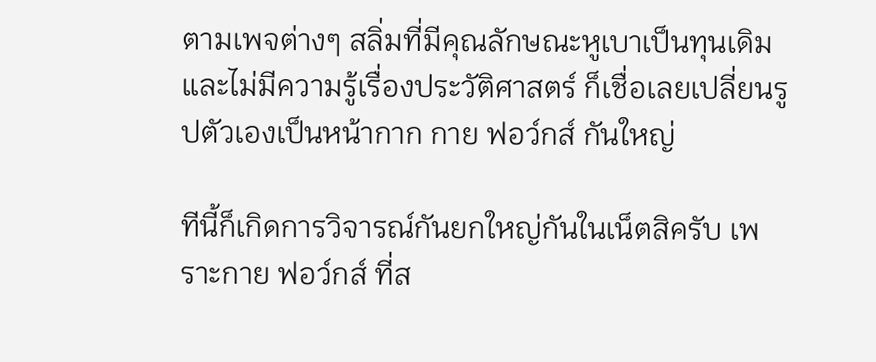ตามเพจต่างๆ สลิ่มที่มีคุณลักษณะหูเบาเป็นทุนเดิม และไม่มีความรู้เรื่องประวัติศาสตร์ ก็เชื่อเลยเปลี่ยนรูปตัวเองเป็นหน้ากาก กาย ฟอว์กส์ กันใหญ่

ทีนี้ก็เกิดการวิจารณ์กันยกใหญ่กันในเน็ตสิครับ เพราะกาย ฟอว์กส์ ที่ส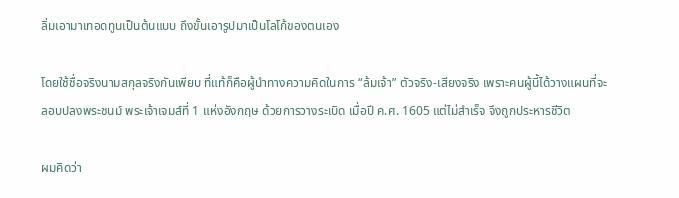ลิ่มเอามาเทอดทูนเป็นต้นแบบ ถึงขั้นเอารูปมาเป็นโลโก้ของตนเอง

โดยใช้ชื่อจริงนามสกุลจริงกันเพียบ ที่แท้ก็คือผู้นำทางความคิดในการ “ล้มเจ้า” ตัวจริง-เสียงจริง เพราะคนผู้นี้ได้วางแผนที่จะลอบปลงพระชนม์ พระเจ้าเจมส์ที่ 1 แห่งอังกฤษ ด้วยการวางระเบิด เมื่อปี ค.ศ. 1605 แต่ไม่สำเร็จ จึงถูกประหารชีวิต

ผมคิดว่า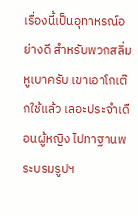เรื่องนี้เป็นอุทาหรณ์อย่างดี สำหรับพวกสลิ่มหูเบาครับ เขาเอาโกเต๊กใช้แล้ว เลอะประจำเดือนผู้หญิง ไปทาฐานพระบรมรูปฯ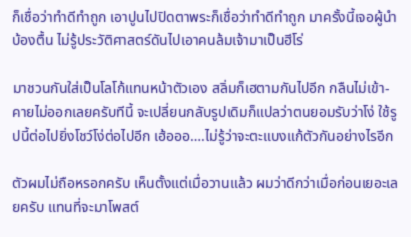ก็เชื่อว่าทำดีทำถูก เอาปูนไปปิดตาพระก็เชื่อว่าทำดีทำถูก มาครั้งนี้เจอผู้นำบ้องตื้น ไม่รู้ประวัติศาสตร์ดันไปเอาคนล้มเจ้ามาเป็นฮีโร่

มาชวนกันใส่เป็นโลโก้แทนหน้าตัวเอง สลิ่มก็เฮตามกันไปอีก กลืนไม่เข้า-คายไม่ออกเลยครับทีนี้ จะเปลี่ยนกลับรูปเดิมก็แปลว่าตนยอมรับว่าโง่ ใช้รูปนี้ต่อไปยิ่งโชว์โง่ต่อไปอีก เฮ้อออ….ไม่รู้ว่าจะตะแบงแก้ตัวกันอย่างไรอีก

ตัวผมไม่ถือหรอกครับ เห็นตั้งแต่เมื่อวานแล้ว ผมว่าดีกว่าเมื่อก่อนเยอะเลยครับ แทนที่จะมาโพสต์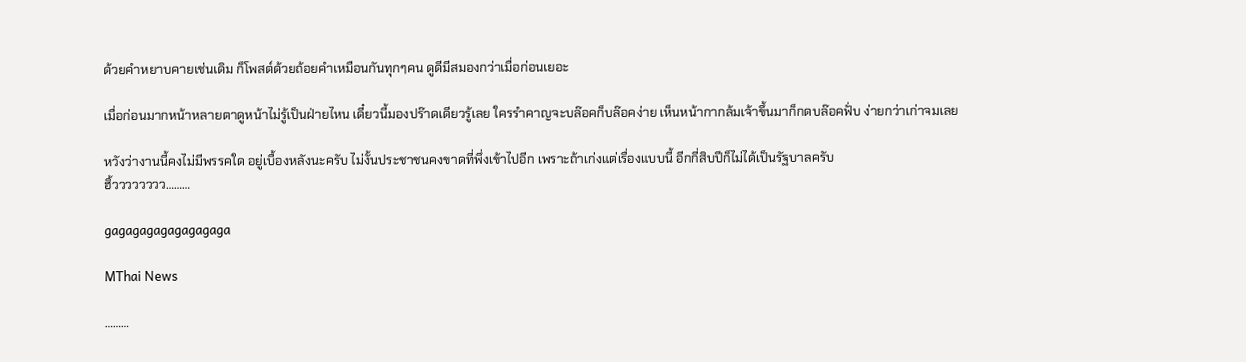ด้วยคำหยาบคายเช่นเดิม ก็โพสต์ด้วยถ้อยคำเหมือนกันทุกๆคน ดูดีมีสมองกว่าเมื่อก่อนเยอะ

เมื่อก่อนมากหน้าหลายตาดูหน้าไม่รู้เป็นฝ่ายไหน เดี๋ยวนี้มองปร๊าดเดียวรู้เลย ใครรำคาญจะบล๊อคก็บล๊อคง่าย เห็นหน้ากากล้มเจ้าขึ้นมาก็กดบล๊อคฟั่บ ง่ายกว่าเก่าจมเลย

หวังว่างานนี้คงไม่มีพรรคใด อยู่เบื้องหลังนะครับ ไม่งั้นประชาชนคงขาดที่พึ่งเข้าไปอีก เพราะถ้าเก่งแต่เรื่องแบบนี้ อีกกี่สิบปีก็ไม่ได้เป็นรัฐบาลครับ
ฮิ้วววววววว………

gagagagagagagagaga

MThai News

………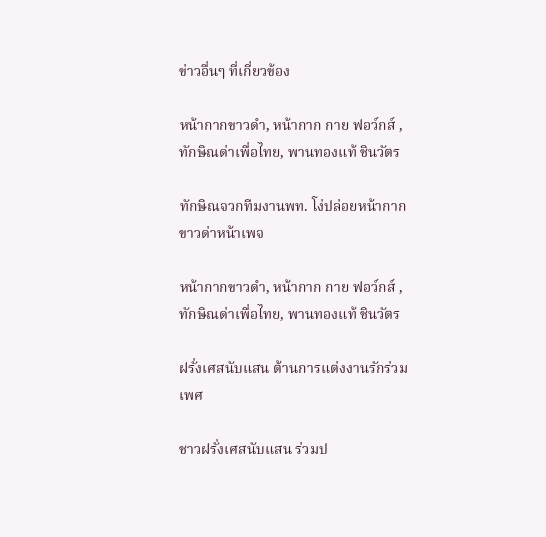ข่าวอื่นๆ ที่เกี่ยวข้อง

หน้ากากขาวดำ, หน้ากาก กาย ฟอว์กส์ , ทักษิณด่าเพื่อไทย, พานทองแท้ ชินวัตร

ทักษิณจวกทีมงานพท. โง่ปล่อยหน้ากากขาวด่าหน้าเพจ

หน้ากากขาวดำ, หน้ากาก กาย ฟอว์กส์ , ทักษิณด่าเพื่อไทย, พานทองแท้ ชินวัตร

ฝรั่งเศสนับแสน ต้านการแต่งงานรักร่วมเพศ

ชาวฝรั่งเศสนับแสน ร่วมป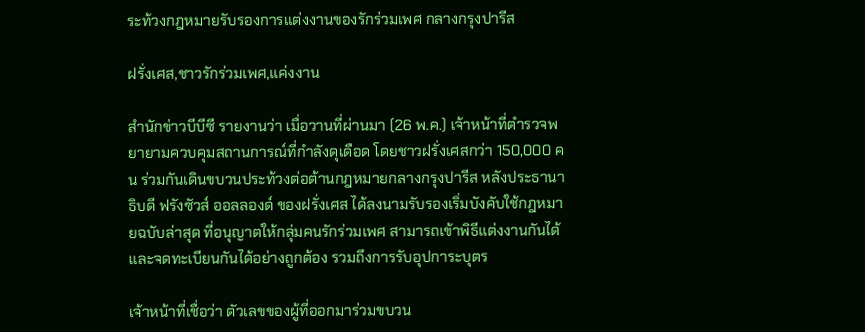ระท้วงกฎหมายรับรองการแต่งงานของรักร่วมเพศ กลางกรุงปารีส

ฝรั่งเศส,ชาวรักร่วมเพศ,แค่งงาน

สำนักข่าวบีบีซี รายงานว่า เมื่อวานที่ผ่านมา (26 พ.ค.) เจ้าหน้าที่ตำรวจพยายามควบคุมสถานการณ์ที่กำลังดุเดือด โดยชาวฝรั่งเศสกว่า 150,000 คน ร่วมกันเดินขบวนประท้วงต่อต้านกฎหมายกลางกรุงปารีส หลังประธานาธิบดี ฟรังซัวส์ ออลลองด์ ของฝรั่งเศส ได้ลงนามรับรองเริ่มบังคับใช้กฎหมายฉบับล่าสุด ที่อนุญาตให้กลุ่มคนรักร่วมเพศ สามารถเข้าพิธีแต่งงานกันได้ และจดทะเบียนกันได้อย่างถูกต้อง รวมถึงการรับอุปการะบุตร

เจ้าหน้าที่เชื่อว่า ตัวเลขของผู้ที่ออกมาร่วมขบวน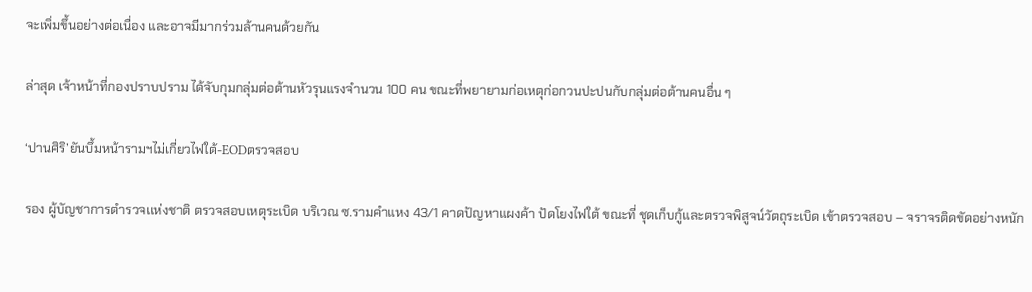จะเพิ่มขึ้นอย่างต่อเนื่อง และอาจมีมากร่วมล้านคนด้วยกัน

ล่าสุด เจ้าหน้าที่กองปราบปราม ได้จับกุมกลุ่มต่อต้านหัวรุนแรงจำนวน 100 คน ขณะที่พยายามก่อเหตุก่อกวนปะปนกับกลุ่มต่อต้านคนอื่น ๆ

‘ปานศิริ’ยันบึ้มหน้ารามฯไม่เกี่ยวไฟใต้-EODตรวจสอบ

รอง ผู้บัญชาการตำรวจเเห่งชาติ ตรวจสอบเหตุระเบิด บริเวณ ซ.รามคำแหง 43/1 คาดปัญหาแผงค้า ปัดโยงไฟใต้ ขณะที่ ชุดเก็บกู้และตรวจพิสูจน์วัตถุระเบิด เข้าตรวจสอบ – จราจรติดขัดอย่างหนัก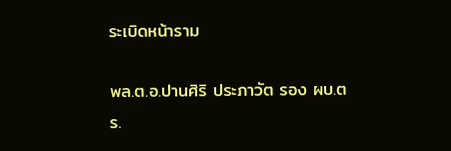ระเบิดหน้าราม

พล.ต.อ.ปานศิริ ประภาวัต รอง ผบ.ตร.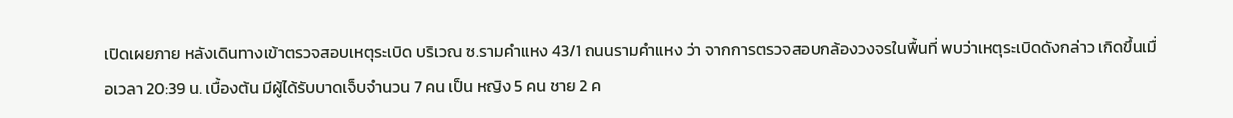เปิดเผยภาย หลังเดินทางเข้าตรวจสอบเหตุระเบิด บริเวณ ซ.รามคำแหง 43/1 ถนนรามคำแหง ว่า จากการตรวจสอบกล้องวงจรในพื้นที่ พบว่าเหตุระเบิดดังกล่าว เกิดขึ้นเมื่อเวลา 20:39 น. เบื้องต้น มีผู้ได้รับบาดเจ็บจำนวน 7 คน เป็น หญิง 5 คน ชาย 2 ค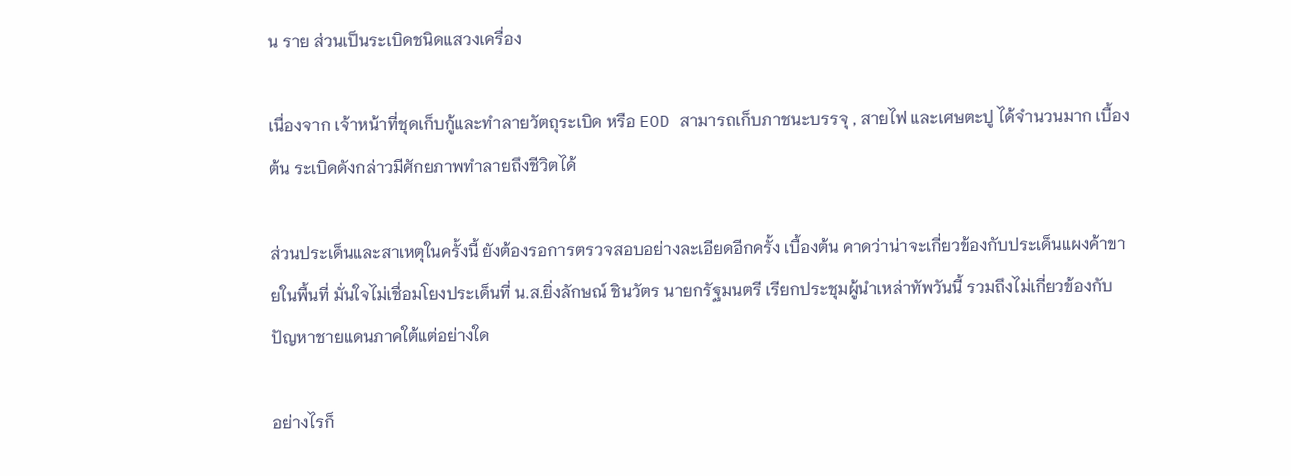น ราย ส่วนเป็นระเบิดชนิดแสวงเครื่อง

เนื่องจาก เจ้าหน้าที่ชุดเก็บกู้และทำลายวัตถุระเบิด หรือ EOD สามารถเก็บภาชนะบรรจุ , สายไฟ และเศษตะปู ได้จำนวนมาก เบื้องต้น ระเบิดดังกล่าวมีศักยภาพทำลายถึงชีวิตได้

ส่วนประเด็นและสาเหตุในครั้งนี้ ยังต้องรอการตรวจสอบอย่างละเอียดอีกครั้ง เบื้องต้น คาดว่าน่าจะเกี่ยวข้องกับประเด็นแผงค้าขายในพื้นที่ มั่นใจไม่เชื่อมโยงประเด็นที่ น.ส.ยิ่งลักษณ์ ชินวัตร นายกรัฐมนตรี เรียกประชุมผู้นำเหล่าทัพวันนี้ รวมถึงไม่เกี่ยวข้องกับปัญหาชายแดนภาคใต้แต่อย่างใด

อย่างไรก็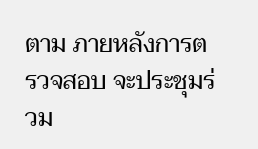ตาม ภายหลังการตรวจสอบ จะประชุมร่วม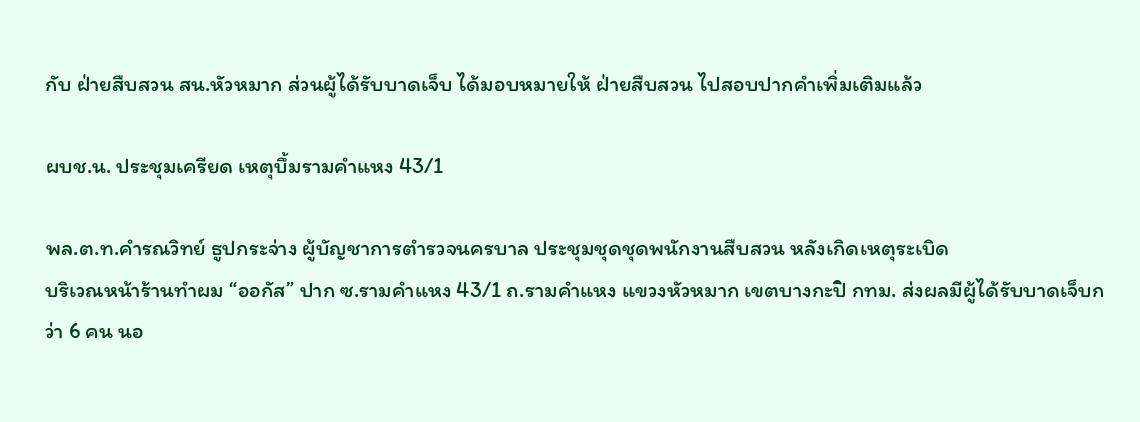กับ ฝ่ายสืบสวน สน.หัวหมาก ส่วนผู้ได้รับบาดเจ็บ ได้มอบหมายให้ ฝ่ายสืบสวน ไปสอบปากคำเพิ่มเติมแล้ว

ผบช.น. ประชุมเครียด เหตุบึ้มรามคำแหง 43/1

พล.ต.ท.คำรณวิทย์ ธูปกระจ่าง ผู้บัญชาการตำรวจนครบาล ประชุมชุดชุดพนักงานสืบสวน หลังเกิดเหตุระเบิด
บริเวณหน้าร้านทำผม “ออกัส” ปาก ซ.รามคำแหง 43/1 ถ.รามคำแหง แขวงหัวหมาก เขตบางกะปิ กทม. ส่งผลมีผู้ได้รับบาดเจ็บกว่า 6 คน นอ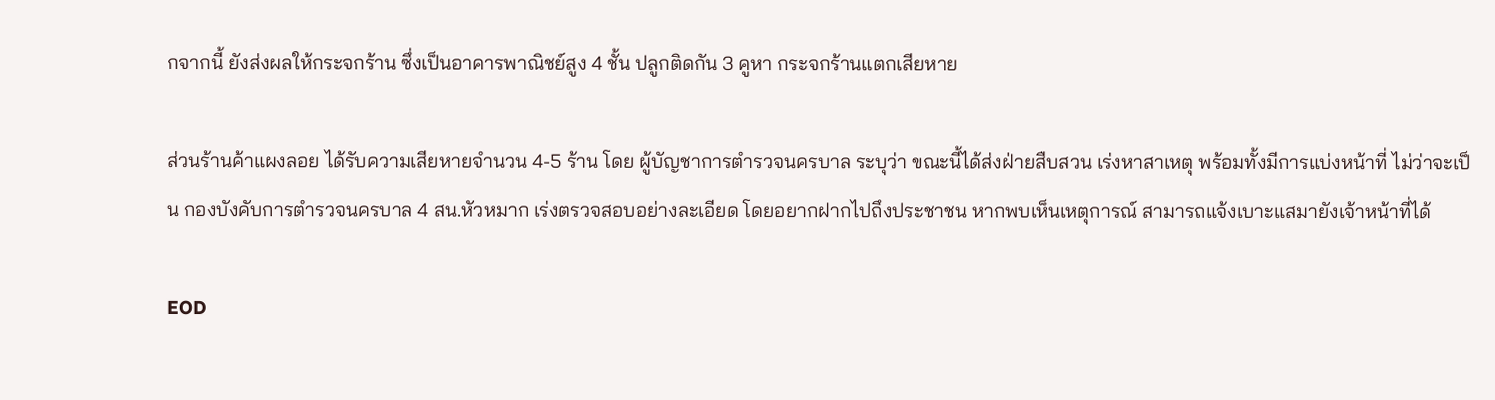กจากนี้ ยังส่งผลให้กระจกร้าน ซึ่งเป็นอาคารพาณิชย์สูง 4 ชั้น ปลูกติดกัน 3 คูหา กระจกร้านแตกเสียหาย

ส่วนร้านค้าแผงลอย ได้รับความเสียหายจำนวน 4-5 ร้าน โดย ผู้บัญชาการตำรวจนครบาล ระบุว่า ขณะนี้ได้ส่งฝ่ายสืบสวน เร่งหาสาเหตุ พร้อมทั้งมีการแบ่งหน้าที่ ไม่ว่าจะเป็น กองบังคับการตำรวจนครบาล 4 สน.หัวหมาก เร่งตรวจสอบอย่างละเอียด โดยอยากฝากไปถึงประชาชน หากพบเห็นเหตุการณ์ สามารถแจ้งเบาะแสมายังเจ้าหน้าที่ได้

EOD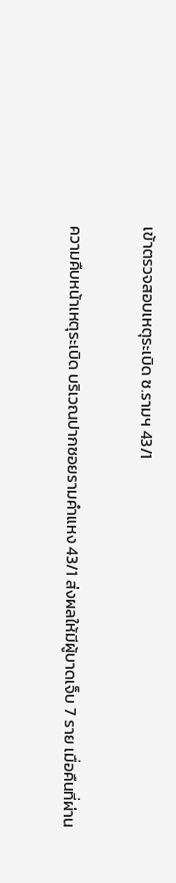เข้าตรวจสอบเหตุระเบิด ซ.รามฯ 43/1

ความคืบหน้าเหตุระเบิด บริเวณปากซอยรามคำแหง 43/1 ส่งผลให้มีผู้บาดเจ็บ 7 ราย เมื่อคืนที่ผ่าน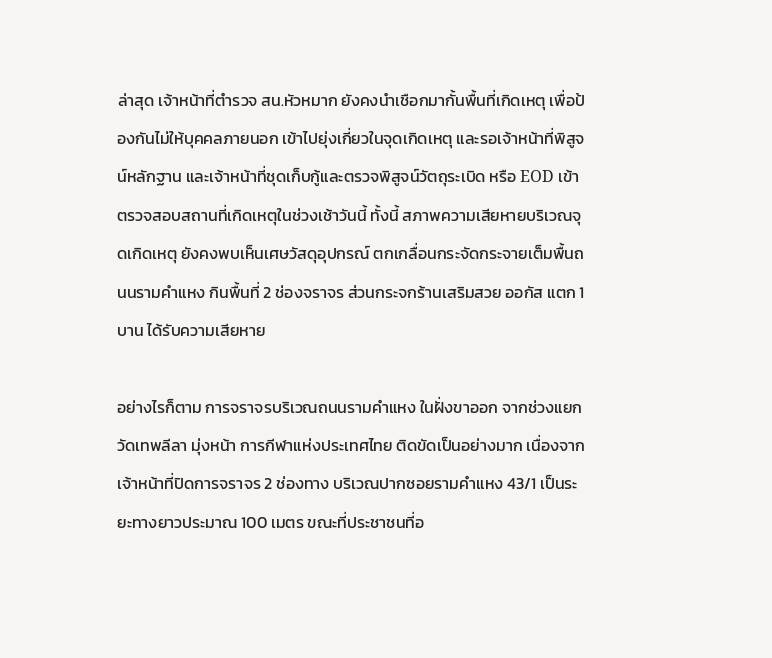ล่าสุด เจ้าหน้าที่ตำรวจ สน.หัวหมาก ยังคงนำเชือกมากั้นพื้นที่เกิดเหตุ เพื่อป้องกันไม่ให้บุคคลภายนอก เข้าไปยุ่งเกี่ยวในจุดเกิดเหตุ และรอเจ้าหน้าที่พิสูจน์หลักฐาน และเจ้าหน้าที่ชุดเก็บกู้และตรวจพิสูจน์วัตถุระเบิด หรือ EOD เข้าตรวจสอบสถานที่เกิดเหตุในช่วงเช้าวันนี้ ทั้งนี้ สภาพความเสียหายบริเวณจุดเกิดเหตุ ยังคงพบเห็นเศษวัสดุอุปกรณ์ ตกเกลื่อนกระจัดกระจายเต็มพื้นถนนรามคำแหง กินพื้นที่ 2 ช่องจราจร ส่วนกระจกร้านเสริมสวย ออกัส แตก 1 บาน ได้รับความเสียหาย

อย่างไรก็ตาม การจราจรบริเวณถนนรามคำแหง ในฝั่งขาออก จากช่วงแยกวัดเทพลีลา มุ่งหน้า การกีฬาแห่งประเทศไทย ติดขัดเป็นอย่างมาก เนื่องจากเจ้าหน้าที่ปิดการจราจร 2 ช่องทาง บริเวณปากซอยรามคำแหง 43/1 เป็นระยะทางยาวประมาณ 100 เมตร ขณะที่ประชาชนที่อ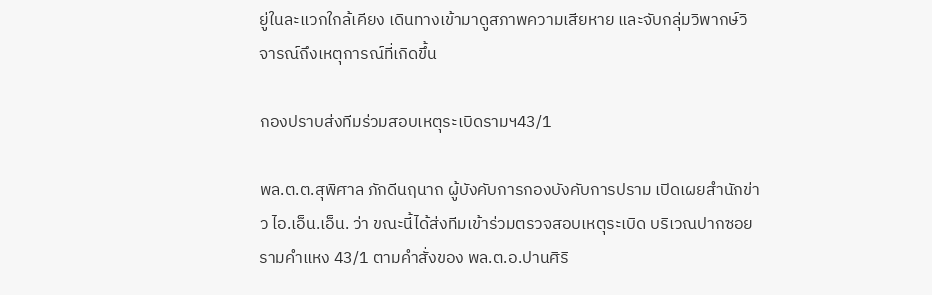ยู่ในละแวกใกล้เคียง เดินทางเข้ามาดูสภาพความเสียหาย และจับกลุ่มวิพากษ์วิจารณ์ถึงเหตุการณ์ที่เกิดขึ้น

กองปราบส่งทีมร่วมสอบเหตุระเบิดรามฯ43/1

พล.ต.ต.สุพิศาล ภักดีนฤนาถ ผู้บังคับการกองบังคับการปราม เปิดเผยสำนักข่าว ไอ.เอ็น.เอ็น. ว่า ขณะนี้ได้ส่งทีมเข้าร่วมตรวจสอบเหตุระเบิด บริเวณปากซอยรามคำแหง 43/1 ตามคำสั่งของ พล.ต.อ.ปานศิริ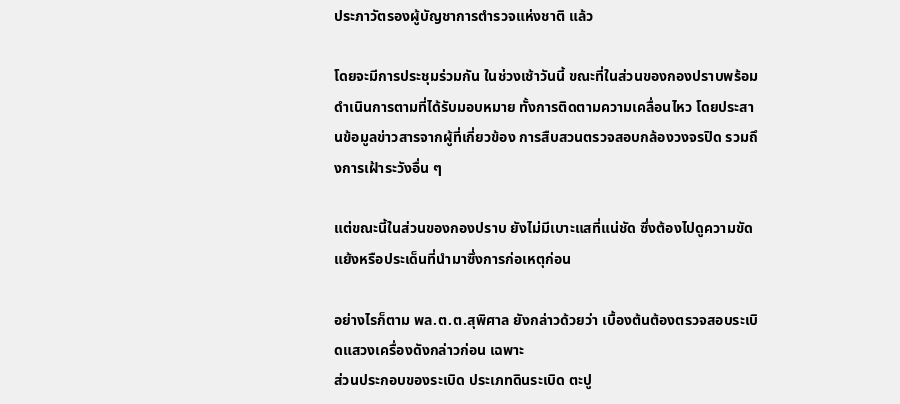ประภาวัตรองผู้บัญชาการตำรวจแห่งชาติ แล้ว

โดยจะมีการประชุมร่วมกัน ในช่วงเช้าวันนี้ ขณะที่ในส่วนของกองปราบพร้อมดำเนินการตามที่ได้รับมอบหมาย ทั้งการติดตามความเคลื่อนไหว โดยประสานข้อมูลข่าวสารจากผู้ที่เกี่ยวข้อง การสืบสวนตรวจสอบกล้องวงจรปิด รวมถึงการเฝ้าระวังอื่น ๆ

แต่ขณะนี้ในส่วนของกองปราบ ยังไม่มีเบาะแสที่แน่ชัด ซึ่งต้องไปดูความขัดแย้งหรือประเด็นที่นำมาซึ่งการก่อเหตุก่อน

อย่างไรก็ตาม พล.ต.ต.สุพิศาล ยังกล่าวด้วยว่า เบื้องต้นต้องตรวจสอบระเบิดแสวงเครื่องดังกล่าวก่อน เฉพาะ
ส่วนประกอบของระเบิด ประเภทดินระเบิด ตะปู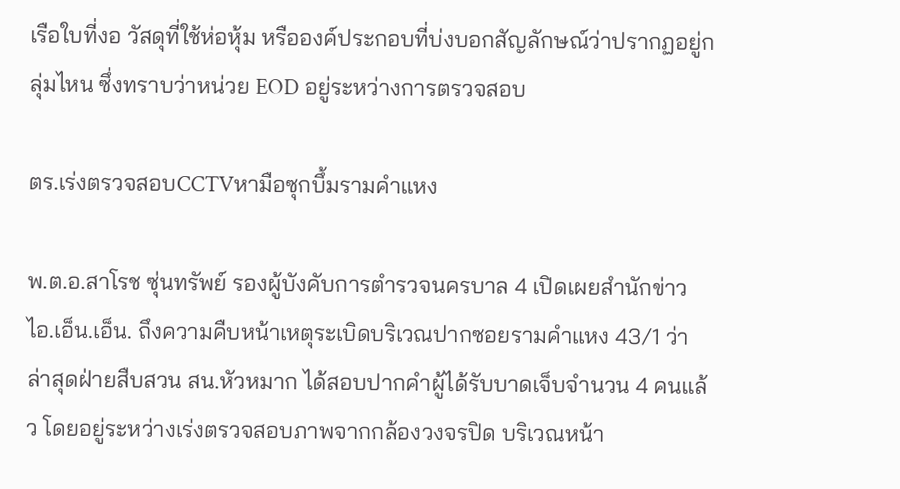เรือใบที่งอ วัสดุที่ใช้ห่อหุ้ม หรือองค์ประกอบที่บ่งบอกสัญลักษณ์ว่าปรากฏอยู่กลุ่มไหน ซึ่งทราบว่าหน่วย EOD อยู่ระหว่างการตรวจสอบ

ตร.เร่งตรวจสอบCCTVหามือซุกบึ้มรามคำแหง

พ.ต.อ.สาโรช ซุ่นทรัพย์ รองผู้บังคับการตำรวจนครบาล 4 เปิดเผยสำนักข่าว ไอ.เอ็น.เอ็น. ถึงความคืบหน้าเหตุระเบิดบริเวณปากซอยรามคำแหง 43/1 ว่า ล่าสุดฝ่ายสืบสวน สน.หัวหมาก ได้สอบปากคำผู้ได้รับบาดเจ็บจำนวน 4 คนแล้ว โดยอยู่ระหว่างเร่งตรวจสอบภาพจากกล้องวงจรปิด บริเวณหน้า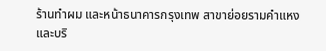ร้านทำผม และหน้าธนาคารกรุงเทพ สาขาย่อยรามคำแหง และบริ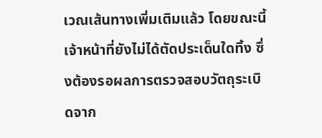เวณเส้นทางเพิ่มเติมแล้ว โดยขณะนี้ เจ้าหน้าที่ยังไม่ได้ตัดประเด็นใดทิ้ง ซึ่งต้องรอผลการตรวจสอบวัตถุระเบิดจาก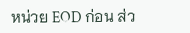หน่วย EOD ก่อน ส่ว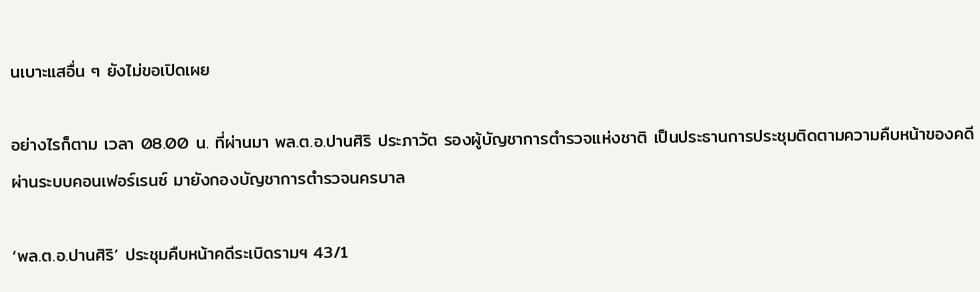นเบาะแสอื่น ๆ ยังไม่ขอเปิดเผย

อย่างไรก็ตาม เวลา 08.00 น. ที่ผ่านมา พล.ต.อ.ปานศิริ ประภาวัต รองผู้บัญชาการตำรวจแห่งชาติ เป็นประธานการประชุมติดตามความคืบหน้าของคดี ผ่านระบบคอนเฟอร์เรนซ์ มายังกองบัญชาการตำรวจนครบาล

‘พล.ต.อ.ปานศิริ’ ประชุมคืบหน้าคดีระเบิดรามฯ 43/1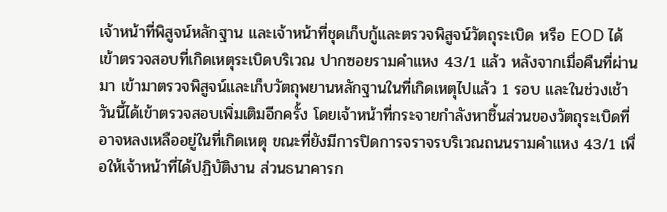เจ้าหน้าที่พิสูจน์หลักฐาน และเจ้าหน้าที่ชุดเก็บกู้และตรวจพิสูจน์วัตถุระเบิด หรือ EOD ได้เข้าตรวจสอบที่เกิดเหตุระเบิดบริเวณ ปากซอยรามคำแหง 43/1 แล้ว หลังจากเมื่อคืนที่ผ่านมา เข้ามาตรวจพิสูจน์และเก็บวัตถุพยานหลักฐานในที่เกิดเหตุไปแล้ว 1 รอบ และในช่วงเช้าวันนี้ได้เข้าตรวจสอบเพิ่มเติมอีกครั้ง โดยเจ้าหน้าที่กระจายกำลังหาชิ้นส่วนของวัตถุระเบิดที่อาจหลงเหลืออยู่ในที่เกิดเหตุ ขณะที่ยังมีการปิดการจราจรบริเวณถนนรามคำแหง 43/1 เพื่อให้เจ้าหน้าที่ได้ปฏิบัติงาน ส่วนธนาคารก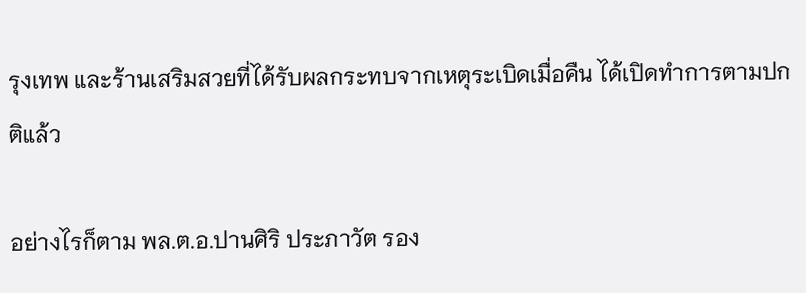รุงเทพ และร้านเสริมสวยที่ได้รับผลกระทบจากเหตุระเบิดเมื่อคืน ได้เปิดทำการตามปกติแล้ว

อย่างไรก็ตาม พล.ต.อ.ปานศิริ ประภาวัต รอง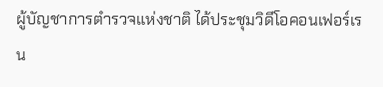ผู้บัญชาการตำรวจแห่งชาติ ได้ประชุมวิดีโอคอนเฟอร์เรน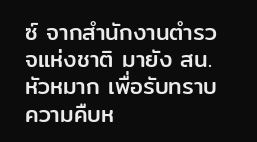ซ์ จากสำนักงานตำรวจแห่งชาติ มายัง สน.หัวหมาก เพื่อรับทราบความคืบห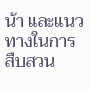น้า และแนวทางในการสืบสวน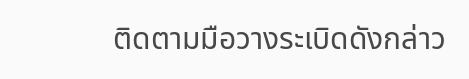ติดตามมือวางระเบิดดังกล่าว